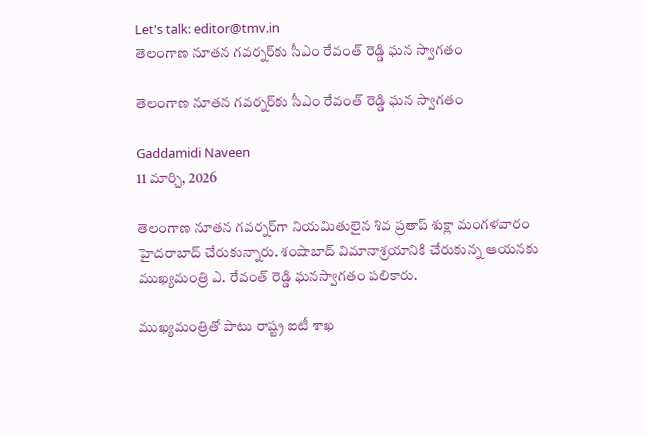Let's talk: editor@tmv.in
తెలంగాణ నూత‌న‌ గవర్నర్‌కు సీఎం రేవంత్ రెడ్డి ఘన స్వాగతం

తెలంగాణ నూత‌న‌ గవర్నర్‌కు సీఎం రేవంత్ రెడ్డి ఘన స్వాగతం

Gaddamidi Naveen
11 మార్చి, 2026

తెలంగాణ నూతన గవర్నర్‌గా నియమితులైన శివ ప్రతాప్ శుక్లా మంగళవారం హైదరాబాద్ చేరుకున్నారు. శంషాబాద్ విమానాశ్రయానికి చేరుకున్న ఆయనకు ముఖ్యమంత్రి ఎ. రేవంత్ రెడ్డి ఘనస్వాగతం పలికారు.

ముఖ్యమంత్రితో పాటు రాష్ట్ర ఐటీ శాఖ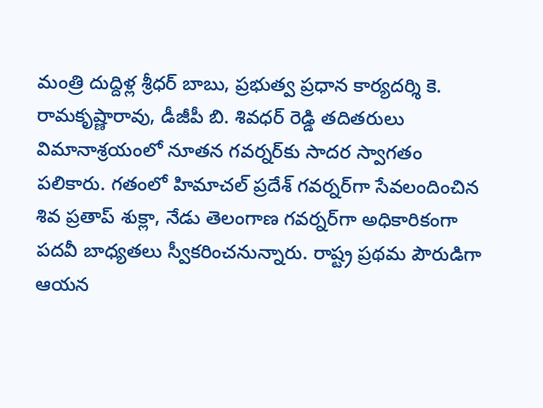మంత్రి దుద్దిళ్ల శ్రీధర్ బాబు, ప్రభుత్వ ప్రధాన కార్యదర్శి కె. రామకృష్ణారావు, డీజీపీ బి. శివధర్ రెడ్డి తదితరులు విమానాశ్రయంలో నూతన గవర్నర్‌కు సాదర స్వాగతం పలికారు. గతంలో హిమాచల్ ప్రదేశ్ గవర్నర్‌గా సేవలందించిన శివ ప్రతాప్ శుక్లా, నేడు తెలంగాణ గవర్నర్‌గా అధికారికంగా పదవీ బాధ్యతలు స్వీకరించనున్నారు. రాష్ట్ర ప్రథమ పౌరుడిగా ఆయన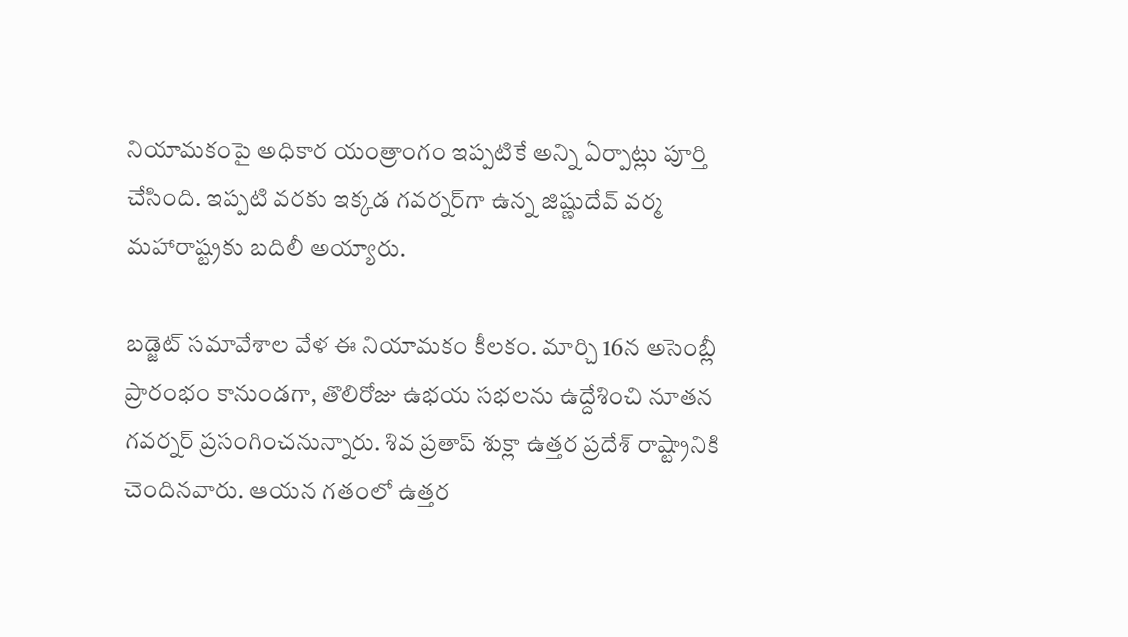నియామకంపై అధికార యంత్రాంగం ఇప్పటికే అన్ని ఏర్పాట్లు పూర్తి చేసింది. ఇప్పటి వరకు ఇక్కడ గవర్నర్‌గా ఉన్న జిష్ణుదేవ్ వర్మ మహారాష్ట్రకు బదిలీ అయ్యారు.

బడ్జెట్ సమావేశాల వేళ ఈ నియామకం కీలకం. మార్చి 16న అసెంబ్లీ ప్రారంభం కానుండగా, తొలిరోజు ఉభయ సభలను ఉద్దేశించి నూతన గవర్నర్ ప్రసంగించనున్నారు. శివ ప్రతాప్ శుక్లా ఉత్తర ప్రదేశ్ రాష్ట్రానికి చెందినవారు. ఆయన గతంలో ఉత్తర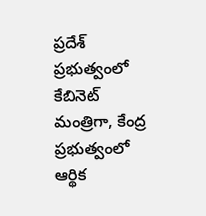ప్రదేశ్ ప్రభుత్వంలో కేబినెట్ మంత్రిగా, కేంద్ర ప్రభుత్వంలో ఆర్థిక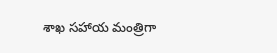శాఖ సహాయ మంత్రిగా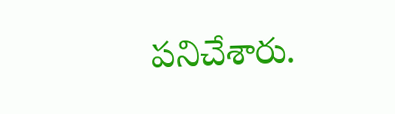పనిచేశారు.